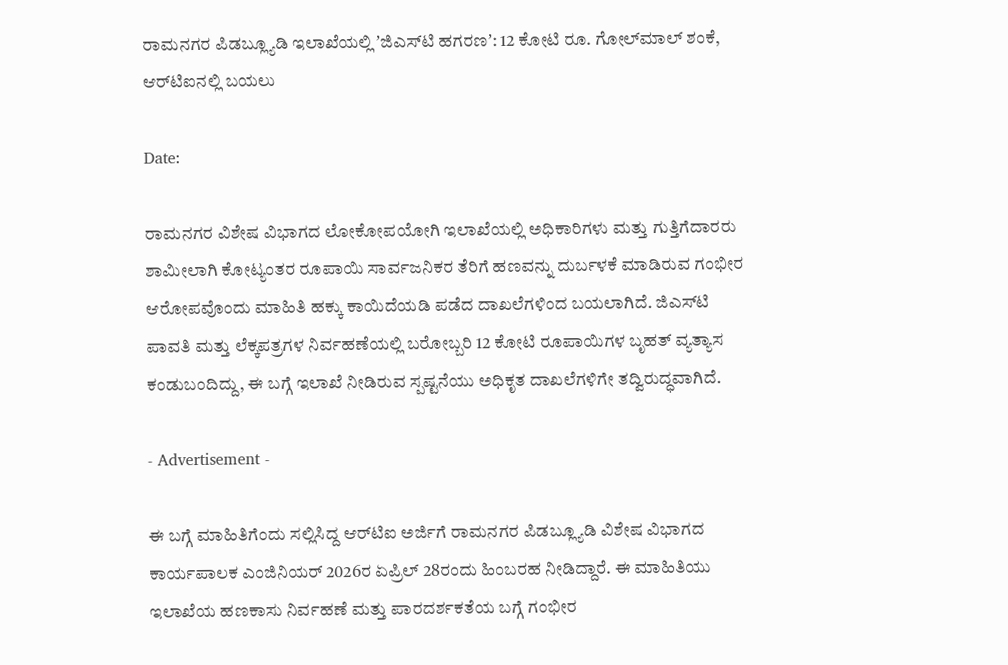ರಾಮನಗರ ಪಿಡಬ್ಲ್ಯೂಡಿ ಇಲಾಖೆಯಲ್ಲಿ ʼಜಿಎಸ್‌ಟಿ ಹಗರಣʼ: 12 ಕೋಟಿ ರೂ. ಗೋಲ್‌ಮಾಲ್ ಶಂಕೆ, ಆರ್‌ಟಿಐನಲ್ಲಿ ಬಯಲು

Date:

ರಾಮನಗರ ವಿಶೇಷ ವಿಭಾಗದ ಲೋಕೋಪಯೋಗಿ ಇಲಾಖೆಯಲ್ಲಿ ಅಧಿಕಾರಿಗಳು ಮತ್ತು ಗುತ್ತಿಗೆದಾರರು ಶಾಮೀಲಾಗಿ ಕೋಟ್ಯಂತರ ರೂಪಾಯಿ ಸಾರ್ವಜನಿಕರ ತೆರಿಗೆ ಹಣವನ್ನು ದುರ್ಬಳಕೆ ಮಾಡಿರುವ ಗಂಭೀರ ಆರೋಪವೊಂದು ಮಾಹಿತಿ ಹಕ್ಕು ಕಾಯಿದೆಯಡಿ ಪಡೆದ ದಾಖಲೆಗಳಿಂದ ಬಯಲಾಗಿದೆ. ಜಿಎಸ್‌ಟಿ ಪಾವತಿ ಮತ್ತು ಲೆಕ್ಕಪತ್ರಗಳ ನಿರ್ವಹಣೆಯಲ್ಲಿ ಬರೋಬ್ಬರಿ 12 ಕೋಟಿ ರೂಪಾಯಿಗಳ ಬೃಹತ್ ವ್ಯತ್ಯಾಸ ಕಂಡುಬಂದಿದ್ದು, ಈ ಬಗ್ಗೆ ಇಲಾಖೆ ನೀಡಿರುವ ಸ್ಪಷ್ಟನೆಯು ಅಧಿಕೃತ ದಾಖಲೆಗಳಿಗೇ ತದ್ವಿರುದ್ಧವಾಗಿದೆ.

- Advertisement -

ಈ ಬಗ್ಗೆ ಮಾಹಿತಿಗೆಂದು ಸಲ್ಲಿಸಿದ್ದ ಆರ್‌ಟಿಐ ಅರ್ಜಿಗೆ ರಾಮನಗರ ಪಿಡಬ್ಲ್ಯೂಡಿ ವಿಶೇಷ ವಿಭಾಗದ ಕಾರ್ಯಪಾಲಕ ಎಂಜಿನಿಯರ್ 2026ರ ಏಪ್ರಿಲ್‌ 28ರಂದು ಹಿಂಬರಹ ನೀಡಿದ್ದಾರೆ. ಈ ಮಾಹಿತಿಯು ಇಲಾಖೆಯ ಹಣಕಾಸು ನಿರ್ವಹಣೆ ಮತ್ತು ಪಾರದರ್ಶಕತೆಯ ಬಗ್ಗೆ ಗಂಭೀರ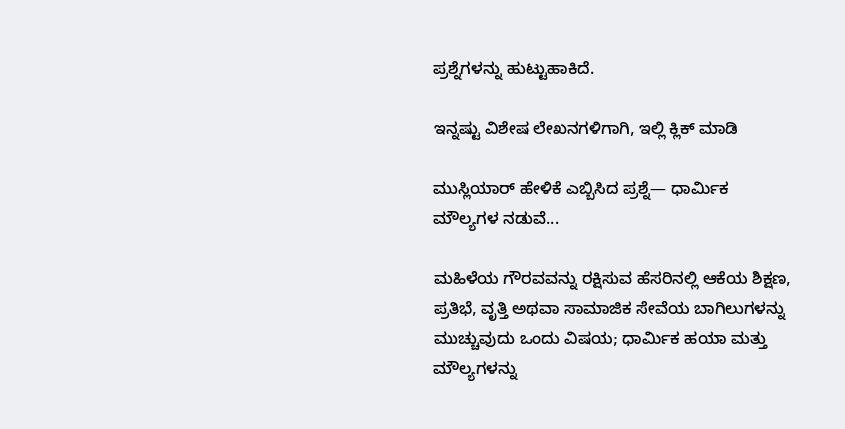ಪ್ರಶ್ನೆಗಳನ್ನು ಹುಟ್ಟುಹಾಕಿದೆ.

ಇನ್ನಷ್ಟು ವಿಶೇಷ ಲೇಖನಗಳಿಗಾಗಿ, ಇಲ್ಲಿ ಕ್ಲಿಕ್ ಮಾಡಿ

ಮುಸ್ಲಿಯಾರ್ ಹೇಳಿಕೆ ಎಬ್ಬಿಸಿದ ಪ್ರಶ್ನೆ— ಧಾರ್ಮಿಕ ಮೌಲ್ಯಗಳ ನಡುವೆ...

ಮಹಿಳೆಯ ಗೌರವವನ್ನು ರಕ್ಷಿಸುವ ಹೆಸರಿನಲ್ಲಿ ಆಕೆಯ ಶಿಕ್ಷಣ, ಪ್ರತಿಭೆ, ವೃತ್ತಿ ಅಥವಾ ಸಾಮಾಜಿಕ ಸೇವೆಯ ಬಾಗಿಲುಗಳನ್ನು ಮುಚ್ಚುವುದು ಒಂದು ವಿಷಯ; ಧಾರ್ಮಿಕ ಹಯಾ ಮತ್ತು ಮೌಲ್ಯಗಳನ್ನು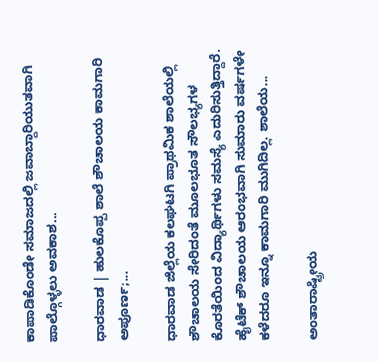ಕಾಪಾಡಿಕೊಂಡೇ ಸಮಾಜದಲ್ಲಿ ಜವಾಬ್ದಾರಿಯುತವಾಗಿ ಪಾಲ್ಗೊಳ್ಳಲು ಅವಕಾಶ...

ಧಾರವಾಡ | ಹುಲಕೊಪ್ಪ‌ ಶಾಲೆ ಶೌಚಾಲಯ ಕಾಮಗಾರಿ ಅಪೂರ್ಣ;...

ಧಾರವಾಡ ಜಿಲ್ಲೆಯ ಕಲಘಟಗಿ ಪ್ರಾಥಮಿಕ ಶಾಲೆಯಲ್ಲಿ‌ ಶೌಚಾಲಯ ಸೇರಿದಂತೆ ಮೂಲಭೂತ ಸೌಲಭ್ಯಗಳ ಕೊರತೆಯಿಂದ ವಿದ್ಯಾರ್ಥಿಗಳು ಸಮಸ್ಯೆ ಎದುರಿಸುತ್ತಿದ್ದಾರೆ. ಹೈಟೆಕ್ ಶೌಚಾಲಯ ಆರಂಭವಾಗಿ ಸುಮಾರು ವರ್ಷಗಳೇ ಕಳೆದರೂ ಇನ್ನೂ ಕಾಮಗಾರಿ ಮುಗಿದಿಲ್ಲ. ಶಾಲೆಯ...

ಅಂತಾರಾಷ್ಟ್ರೀಯ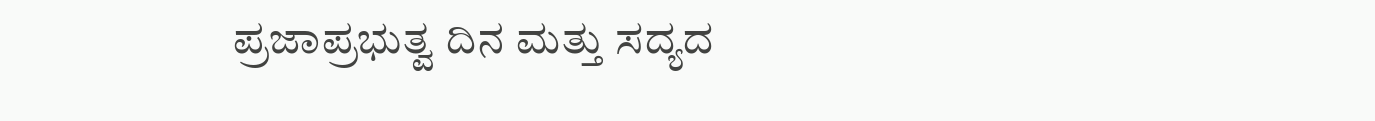ಪ್ರಜಾಪ್ರಭುತ್ವ ದಿನ ಮತ್ತು ಸದ್ಯದ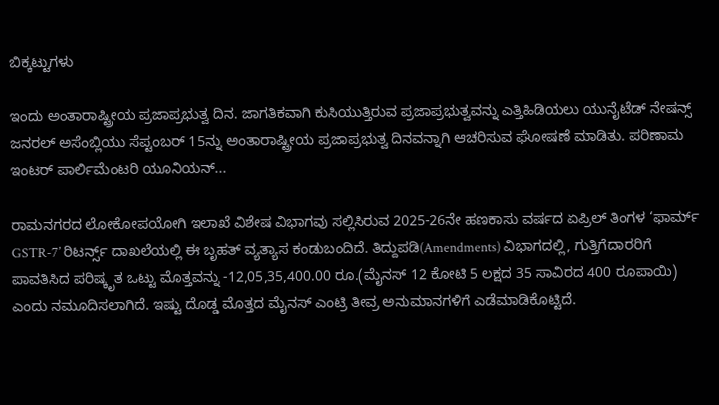ಬಿಕ್ಕಟ್ಟುಗಳು

ಇಂದು ಅಂತಾರಾಷ್ಟ್ರೀಯ ಪ್ರಜಾಪ್ರಭುತ್ವ ದಿನ. ಜಾಗತಿಕವಾಗಿ ಕುಸಿಯುತ್ತಿರುವ ಪ್ರಜಾಪ್ರಭುತ್ವವನ್ನು ಎತ್ತಿಹಿಡಿಯಲು ಯುನೈಟೆಡ್ ನೇಷನ್ಸ್ ಜನರಲ್ ಅಸೆಂಬ್ಲಿಯು ಸೆಪ್ಟಂಬರ್ 15ನ್ನು ಅಂತಾರಾಷ್ಟ್ರೀಯ ಪ್ರಜಾಪ್ರಭುತ್ವ ದಿನವನ್ನಾಗಿ ಆಚರಿಸುವ ಘೋಷಣೆ ಮಾಡಿತು. ಪರಿಣಾಮ ಇಂಟರ್ ಪಾರ್ಲಿಮೆಂಟರಿ ಯೂನಿಯನ್...

ರಾಮನಗರದ ಲೋಕೋಪಯೋಗಿ ಇಲಾಖೆ ವಿಶೇಷ ವಿಭಾಗವು ಸಲ್ಲಿಸಿರುವ 2025-26ನೇ ಹಣಕಾಸು ವರ್ಷದ ಏಪ್ರಿಲ್ ತಿಂಗಳ ‘ಫಾರ್ಮ್ GSTR-7’ ರಿಟರ್ನ್ಸ್ ದಾಖಲೆಯಲ್ಲಿ ಈ ಬೃಹತ್ ವ್ಯತ್ಯಾಸ ಕಂಡುಬಂದಿದೆ. ತಿದ್ದುಪಡಿ(Amendments) ವಿಭಾಗದಲ್ಲಿ, ಗುತ್ತಿಗೆದಾರರಿಗೆ ಪಾವತಿಸಿದ ಪರಿಷ್ಕೃತ ಒಟ್ಟು ಮೊತ್ತವನ್ನು -12,05,35,400.00 ರೂ.(ಮೈನಸ್ 12 ಕೋಟಿ 5 ಲಕ್ಷದ 35 ಸಾವಿರದ 400 ರೂಪಾಯಿ) ಎಂದು ನಮೂದಿಸಲಾಗಿದೆ. ಇಷ್ಟು ದೊಡ್ಡ ಮೊತ್ತದ ಮೈನಸ್ ಎಂಟ್ರಿ ತೀವ್ರ ಅನುಮಾನಗಳಿಗೆ ಎಡೆಮಾಡಿಕೊಟ್ಟಿದೆ.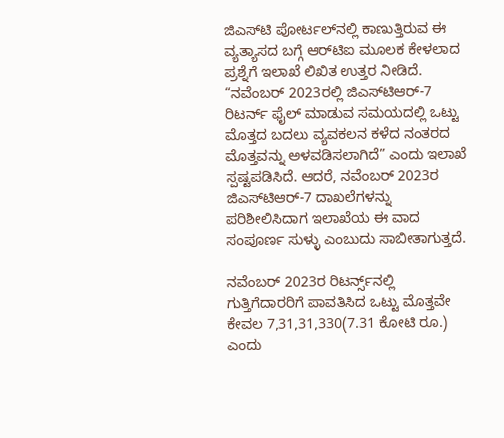ಜಿಎಸ್‌ಟಿ ಪೋರ್ಟಲ್‌ನಲ್ಲಿ ಕಾಣುತ್ತಿರುವ ಈ ವ್ಯತ್ಯಾಸದ ಬಗ್ಗೆ ಆರ್‌ಟಿಐ ಮೂಲಕ ಕೇಳಲಾದ ಪ್ರಶ್ನೆಗೆ ಇಲಾಖೆ ಲಿಖಿತ ಉತ್ತರ ನೀಡಿದೆ. “ನವೆಂಬರ್ 2023ರಲ್ಲಿ ಜಿಎಸ್‌ಟಿಆರ್-7 ರಿಟರ್ನ್ ಫೈಲ್ ಮಾಡುವ ಸಮಯದಲ್ಲಿ ಒಟ್ಟು ಮೊತ್ತದ ಬದಲು ವ್ಯವಕಲನ ಕಳೆದ ನಂತರದ ಮೊತ್ತವನ್ನು ಅಳವಡಿಸಲಾಗಿದೆ” ಎಂದು ಇಲಾಖೆ ಸ್ಪಷ್ಟಪಡಿಸಿದೆ. ಆದರೆ, ನವೆಂಬರ್ 2023ರ ಜಿಎಸ್‌ಟಿಆರ್-7 ದಾಖಲೆಗಳನ್ನು ಪರಿಶೀಲಿಸಿದಾಗ ಇಲಾಖೆಯ ಈ ವಾದ ಸಂಪೂರ್ಣ ಸುಳ್ಳು ಎಂಬುದು ಸಾಬೀತಾಗುತ್ತದೆ.

ನವೆಂಬರ್ 2023ರ ರಿಟರ್ನ್ಸ್‌ನಲ್ಲಿ ಗುತ್ತಿಗೆದಾರರಿಗೆ ಪಾವತಿಸಿದ ಒಟ್ಟು ಮೊತ್ತವೇ ಕೇವಲ 7,31,31,330(7.31 ಕೋಟಿ ರೂ.) ಎಂದು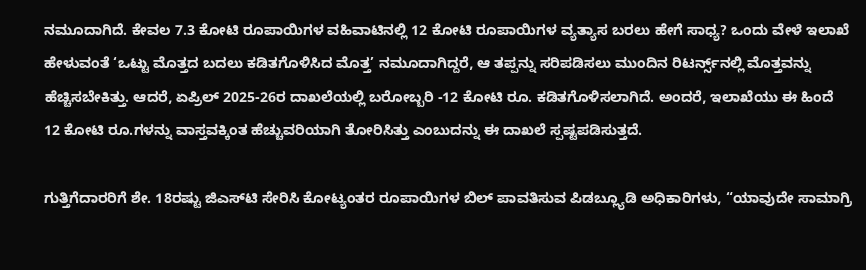ನಮೂದಾಗಿದೆ. ಕೇವಲ 7.3 ಕೋಟಿ ರೂಪಾಯಿಗಳ ವಹಿವಾಟಿನಲ್ಲಿ 12 ಕೋಟಿ ರೂಪಾಯಿಗಳ ವ್ಯತ್ಯಾಸ ಬರಲು ಹೇಗೆ ಸಾಧ್ಯ? ಒಂದು ವೇಳೆ ಇಲಾಖೆ ಹೇಳುವಂತೆ ‘ಒಟ್ಟು ಮೊತ್ತದ ಬದಲು ಕಡಿತಗೊಳಿಸಿದ ಮೊತ್ತ’ ನಮೂದಾಗಿದ್ದರೆ, ಆ ತಪ್ಪನ್ನು ಸರಿಪಡಿಸಲು ಮುಂದಿನ ರಿಟರ್ನ್ಸ್‌ನಲ್ಲಿ ಮೊತ್ತವನ್ನು ಹೆಚ್ಚಿಸಬೇಕಿತ್ತು. ಆದರೆ, ಏಪ್ರಿಲ್ 2025-26ರ ದಾಖಲೆಯಲ್ಲಿ ಬರೋಬ್ಬರಿ -12 ಕೋಟಿ ರೂ. ಕಡಿತಗೊಳಿಸಲಾಗಿದೆ. ಅಂದರೆ, ಇಲಾಖೆಯು ಈ ಹಿಂದೆ 12 ಕೋಟಿ ರೂ.ಗಳನ್ನು ವಾಸ್ತವಕ್ಕಿಂತ ಹೆಚ್ಚುವರಿಯಾಗಿ ತೋರಿಸಿತ್ತು ಎಂಬುದನ್ನು ಈ ದಾಖಲೆ ಸ್ಪಷ್ಟಪಡಿಸುತ್ತದೆ.

ಗುತ್ತಿಗೆದಾರರಿಗೆ ಶೇ. 18ರಷ್ಟು ಜಿಎಸ್‌ಟಿ ಸೇರಿಸಿ ಕೋಟ್ಯಂತರ ರೂಪಾಯಿಗಳ ಬಿಲ್ ಪಾವತಿಸುವ ಪಿಡಬ್ಲ್ಯೂಡಿ ಅಧಿಕಾರಿಗಳು, “ಯಾವುದೇ ಸಾಮಾಗ್ರಿ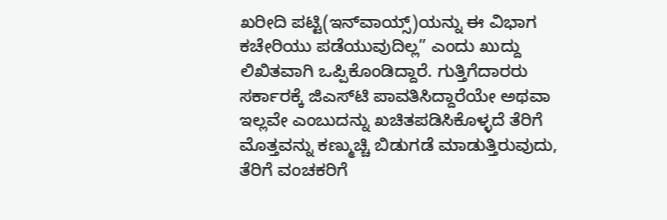ಖರೀದಿ ಪಟ್ಟಿ(ಇನ್‌ವಾಯ್ಸ್‌)ಯನ್ನು ಈ ವಿಭಾಗ ಕಚೇರಿಯು ಪಡೆಯುವುದಿಲ್ಲ” ಎಂದು ಖುದ್ದು ಲಿಖಿತವಾಗಿ ಒಪ್ಪಿಕೊಂಡಿದ್ದಾರೆ. ಗುತ್ತಿಗೆದಾರರು ಸರ್ಕಾರಕ್ಕೆ ಜಿಎಸ್‌ಟಿ ಪಾವತಿಸಿದ್ದಾರೆಯೇ ಅಥವಾ ಇಲ್ಲವೇ ಎಂಬುದನ್ನು ಖಚಿತಪಡಿಸಿಕೊಳ್ಳದೆ ತೆರಿಗೆ ಮೊತ್ತವನ್ನು ಕಣ್ಮುಚ್ಚಿ ಬಿಡುಗಡೆ ಮಾಡುತ್ತಿರುವುದು, ತೆರಿಗೆ ವಂಚಕರಿಗೆ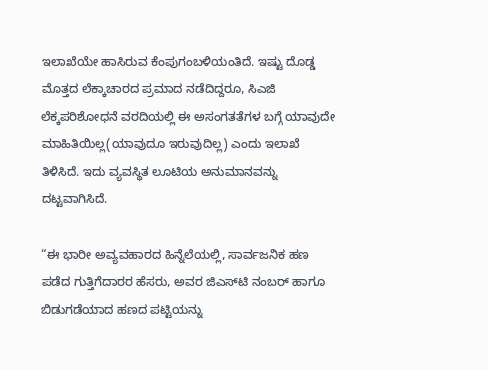ಇಲಾಖೆಯೇ ಹಾಸಿರುವ ಕೆಂಪುಗಂಬಳಿಯಂತಿದೆ. ಇಷ್ಟು ದೊಡ್ಡ ಮೊತ್ತದ ಲೆಕ್ಕಾಚಾರದ ಪ್ರಮಾದ ನಡೆದಿದ್ದರೂ, ಸಿಎಜಿ ಲೆಕ್ಕಪರಿಶೋಧನೆ ವರದಿಯಲ್ಲಿ ಈ ಅಸಂಗತತೆಗಳ ಬಗ್ಗೆ ಯಾವುದೇ ಮಾಹಿತಿಯಿಲ್ಲ(ಯಾವುದೂ ಇರುವುದಿಲ್ಲ) ಎಂದು ಇಲಾಖೆ ತಿಳಿಸಿದೆ. ಇದು ವ್ಯವಸ್ಥಿತ ಲೂಟಿಯ ಅನುಮಾನವನ್ನು ದಟ್ಟವಾಗಿಸಿದೆ.

“ಈ ಭಾರೀ ಅವ್ಯವಹಾರದ ಹಿನ್ನೆಲೆಯಲ್ಲಿ, ಸಾರ್ವಜನಿಕ ಹಣ ಪಡೆದ ಗುತ್ತಿಗೆದಾರರ ಹೆಸರು, ಅವರ ಜಿಎಸ್‌ಟಿ ನಂಬರ್ ಹಾಗೂ ಬಿಡುಗಡೆಯಾದ ಹಣದ ಪಟ್ಟಿಯನ್ನು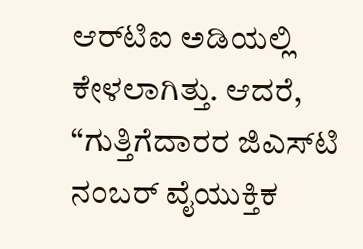ಆರ್‌ಟಿಐ ಅಡಿಯಲ್ಲಿ ಕೇಳಲಾಗಿತ್ತು. ಆದರೆ, “ಗುತ್ತಿಗೆದಾರರ ಜಿಎಸ್‌ಟಿ ನಂಬರ್ ವೈಯುಕ್ತಿಕ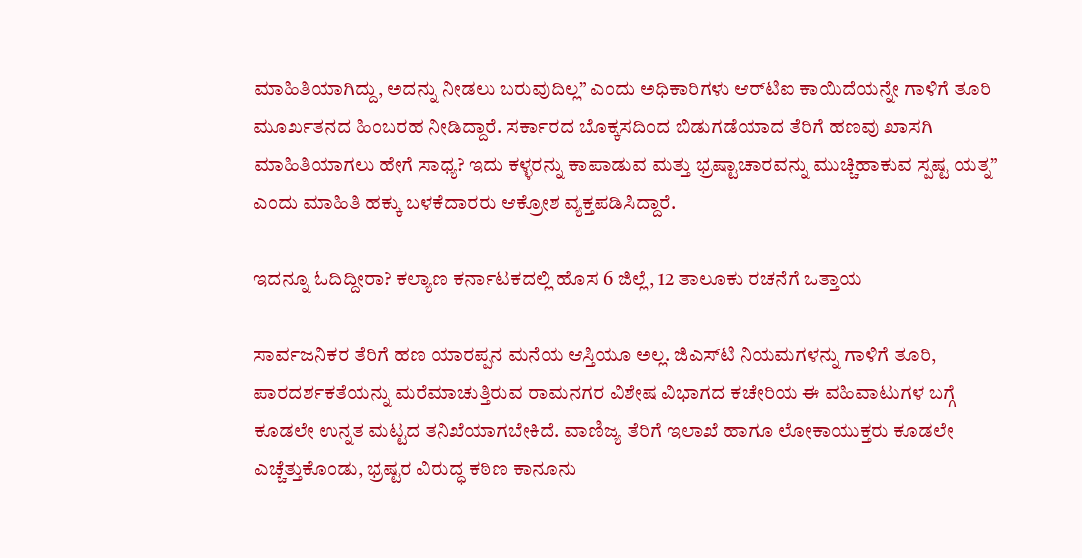ಮಾಹಿತಿಯಾಗಿದ್ದು, ಅದನ್ನು ನೀಡಲು ಬರುವುದಿಲ್ಲ” ಎಂದು ಅಧಿಕಾರಿಗಳು ಆರ್‌ಟಿಐ ಕಾಯಿದೆಯನ್ನೇ ಗಾಳಿಗೆ ತೂರಿ ಮೂರ್ಖತನದ ಹಿಂಬರಹ ನೀಡಿದ್ದಾರೆ. ಸರ್ಕಾರದ ಬೊಕ್ಕಸದಿಂದ ಬಿಡುಗಡೆಯಾದ ತೆರಿಗೆ ಹಣವು ಖಾಸಗಿ ಮಾಹಿತಿಯಾಗಲು ಹೇಗೆ ಸಾಧ್ಯ? ಇದು ಕಳ್ಳರನ್ನು ಕಾಪಾಡುವ ಮತ್ತು ಭ್ರಷ್ಟಾಚಾರವನ್ನು ಮುಚ್ಚಿಹಾಕುವ ಸ್ಪಷ್ಟ ಯತ್ನ” ಎಂದು ಮಾಹಿತಿ ಹಕ್ಕು ಬಳಕೆದಾರರು ಆಕ್ರೋಶ ವ್ಯಕ್ತಪಡಿಸಿದ್ದಾರೆ.

ಇದನ್ನೂ ಓದಿದ್ದೀರಾ? ಕಲ್ಯಾಣ ಕರ್ನಾಟಕದಲ್ಲಿ ಹೊಸ 6 ಜಿಲ್ಲೆ, 12 ತಾಲೂಕು ರಚನೆಗೆ ಒತ್ತಾಯ

ಸಾರ್ವಜನಿಕರ ತೆರಿಗೆ ಹಣ ಯಾರಪ್ಪನ ಮನೆಯ ಆಸ್ತಿಯೂ ಅಲ್ಲ. ಜಿಎಸ್‌ಟಿ ನಿಯಮಗಳನ್ನು ಗಾಳಿಗೆ ತೂರಿ, ಪಾರದರ್ಶಕತೆಯನ್ನು ಮರೆಮಾಚುತ್ತಿರುವ ರಾಮನಗರ ವಿಶೇಷ ವಿಭಾಗದ ಕಚೇರಿಯ ಈ ವಹಿವಾಟುಗಳ ಬಗ್ಗೆ ಕೂಡಲೇ ಉನ್ನತ ಮಟ್ಟದ ತನಿಖೆಯಾಗಬೇಕಿದೆ. ವಾಣಿಜ್ಯ ತೆರಿಗೆ ಇಲಾಖೆ ಹಾಗೂ ಲೋಕಾಯುಕ್ತರು ಕೂಡಲೇ ಎಚ್ಚೆತ್ತುಕೊಂಡು, ಭ್ರಷ್ಟರ ವಿರುದ್ಧ ಕಠಿಣ ಕಾನೂನು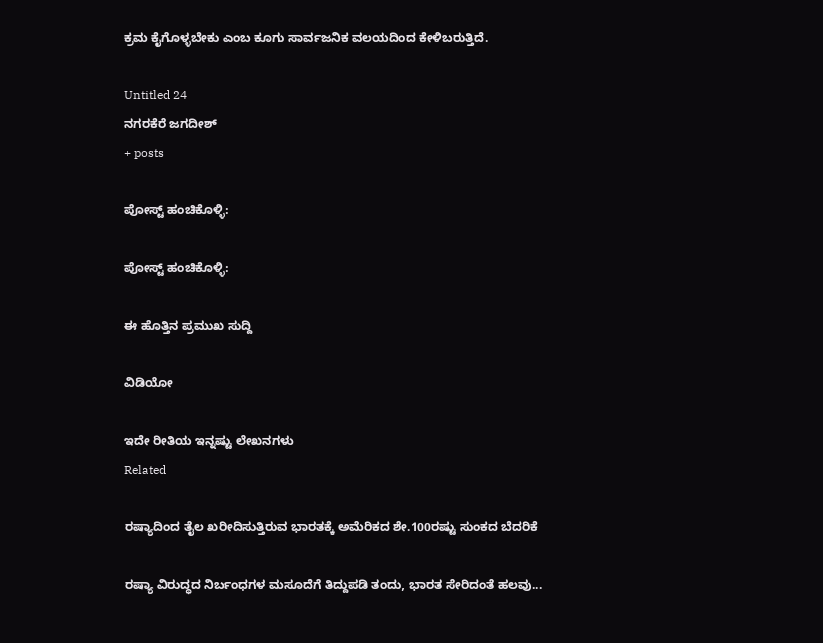ಕ್ರಮ ಕೈಗೊಳ್ಳಬೇಕು ಎಂಬ ಕೂಗು ಸಾರ್ವಜನಿಕ ವಲಯದಿಂದ ಕೇಳಿಬರುತ್ತಿದೆ.

Untitled 24
ನಗರಕೆರೆ ಜಗದೀಶ್
+ posts

ಪೋಸ್ಟ್ ಹಂಚಿಕೊಳ್ಳಿ:

ಪೋಸ್ಟ್ ಹಂಚಿಕೊಳ್ಳಿ:

ಈ ಹೊತ್ತಿನ ಪ್ರಮುಖ ಸುದ್ದಿ

ವಿಡಿಯೋ

ಇದೇ ರೀತಿಯ ಇನ್ನಷ್ಟು ಲೇಖನಗಳು
Related

ರಷ್ಯಾದಿಂದ ತೈಲ ಖರೀದಿಸುತ್ತಿರುವ ಭಾರತಕ್ಕೆ ಅಮೆರಿಕದ ಶೇ.100ರಷ್ಟು ಸುಂಕದ ಬೆದರಿಕೆ

ರಷ್ಯಾ ವಿರುದ್ಧದ ನಿರ್ಬಂಧಗಳ ಮಸೂದೆಗೆ ತಿದ್ದುಪಡಿ ತಂದು, ಭಾರತ ಸೇರಿದಂತೆ ಹಲವು...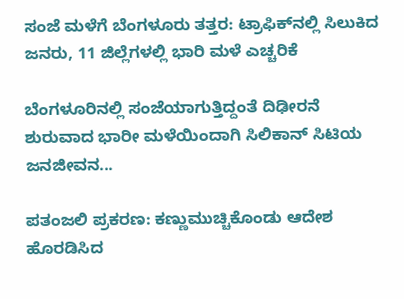ಸಂಜೆ ಮಳೆಗೆ ಬೆಂಗಳೂರು ತತ್ತರ: ಟ್ರಾಫಿಕ್‌ನಲ್ಲಿ ಸಿಲುಕಿದ ಜನರು, 11 ಜಿಲ್ಲೆಗಳಲ್ಲಿ ಭಾರಿ ಮಳೆ ಎಚ್ಚರಿಕೆ

ಬೆಂಗಳೂರಿನಲ್ಲಿ ಸಂಜೆಯಾಗುತ್ತಿದ್ದಂತೆ ದಿಢೀರನೆ ಶುರುವಾದ ಭಾರೀ ಮಳೆಯಿಂದಾಗಿ ಸಿಲಿಕಾನ್ ಸಿಟಿಯ ಜನಜೀವನ...

ಪತಂಜಲಿ ಪ್ರಕರಣ: ಕಣ್ಣುಮುಚ್ಚಿಕೊಂಡು ಆದೇಶ ಹೊರಡಿಸಿದ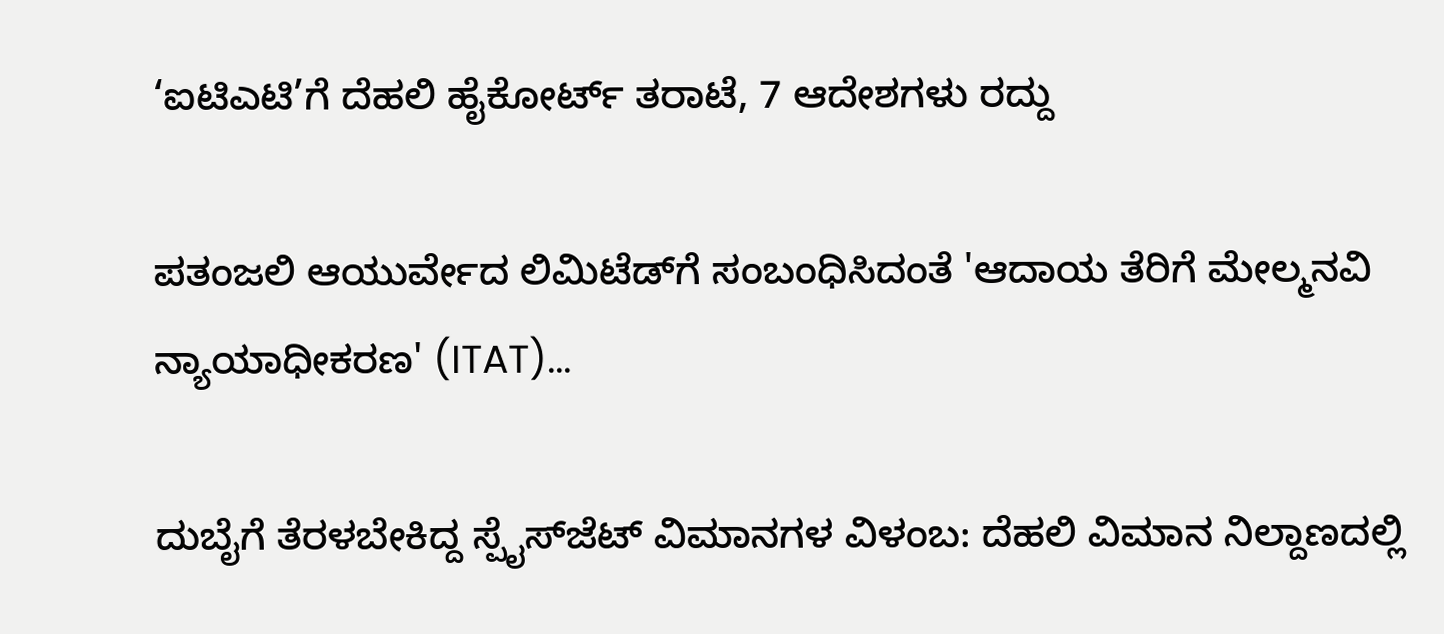‘ಐಟಿಎಟಿ’ಗೆ ದೆಹಲಿ ಹೈಕೋರ್ಟ್ ತರಾಟೆ, 7 ಆದೇಶಗಳು ರದ್ದು

ಪತಂಜಲಿ ಆಯುರ್ವೇದ ಲಿಮಿಟೆಡ್‌ಗೆ ಸಂಬಂಧಿಸಿದಂತೆ 'ಆದಾಯ ತೆರಿಗೆ ಮೇಲ್ಮನವಿ ನ್ಯಾಯಾಧೀಕರಣ' (ITAT)...

ದುಬೈಗೆ ತೆರಳಬೇಕಿದ್ದ ಸ್ಪೈಸ್‌ಜೆಟ್‌ ವಿಮಾನಗಳ ವಿಳಂಬ: ದೆಹಲಿ ವಿಮಾನ ನಿಲ್ದಾಣದಲ್ಲಿ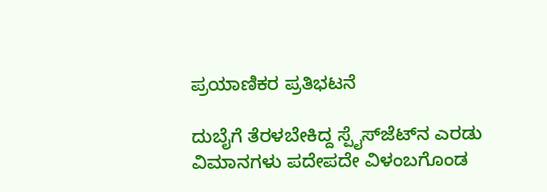ಪ್ರಯಾಣಿಕರ ಪ್ರತಿಭಟನೆ

ದುಬೈಗೆ ತೆರಳಬೇಕಿದ್ದ ಸ್ಪೈಸ್‌ಜೆಟ್‌ನ ಎರಡು ವಿಮಾನಗಳು ಪದೇಪದೇ ವಿಳಂಬಗೊಂಡ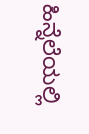ಹಿನ್ನೆಲೆಯಲ್ಲಿ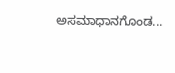ಅಸಮಾಧಾನಗೊಂಡ...